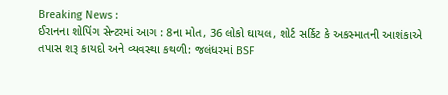Breaking News :
ઈરાનના શોપિંગ સેન્ટરમાં આગ : 8ના મોત, 36 લોકો ઘાયલ, શોર્ટ સર્કિટ કે અકસ્માતની આશંકાએ તપાસ શરૂ કાયદો અને વ્યવસ્થા કથળી: જલંધરમાં BSF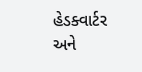હેડક્વાર્ટર અને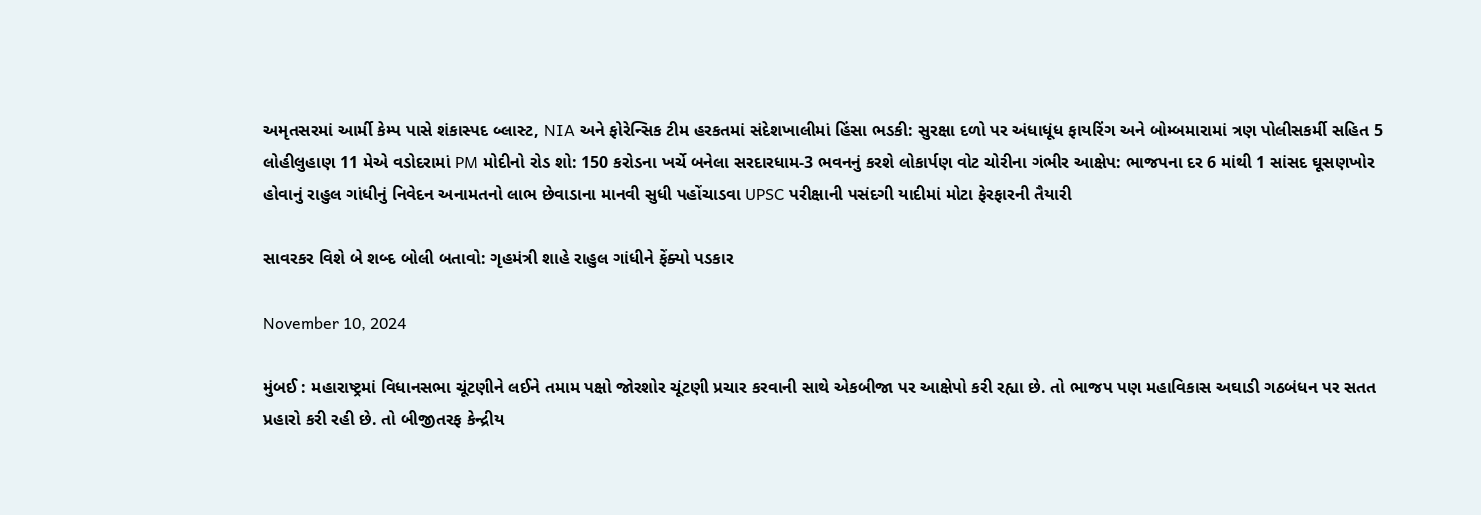અમૃતસરમાં આર્મી કેમ્પ પાસે શંકાસ્પદ બ્લાસ્ટ, NIA અને ફોરેન્સિક ટીમ હરકતમાં સંદેશખાલીમાં હિંસા ભડકી: સુરક્ષા દળો પર અંધાધૂંધ ફાયરિંગ અને બોમ્બમારામાં ત્રણ પોલીસકર્મી સહિત 5 લોહીલુહાણ 11 મેએ વડોદરામાં PM મોદીનો રોડ શો: 150 કરોડના ખર્ચે બનેલા સરદારધામ-3 ભવનનું કરશે લોકાર્પણ વોટ ચોરીના ગંભીર આક્ષેપ: ભાજપના દર 6 માંથી 1 સાંસદ ઘૂસણખોર હોવાનું રાહુલ ગાંધીનું નિવેદન અનામતનો લાભ છેવાડાના માનવી સુધી પહોંચાડવા UPSC પરીક્ષાની પસંદગી યાદીમાં મોટા ફેરફારની તૈયારી

સાવરકર વિશે બે શબ્દ બોલી બતાવો: ગૃહમંત્રી શાહે રાહુલ ગાંધીને ફેંક્યો પડકાર

November 10, 2024

મુંબઈ : મહારાષ્ટ્રમાં વિધાનસભા ચૂંટણીને લઈને તમામ પક્ષો જોરશોર ચૂંટણી પ્રચાર કરવાની સાથે એકબીજા પર આક્ષેપો કરી રહ્યા છે. તો ભાજપ પણ મહાવિકાસ અઘાડી ગઠબંધન પર સતત પ્રહારો કરી રહી છે. તો બીજીતરફ કેન્દ્રીય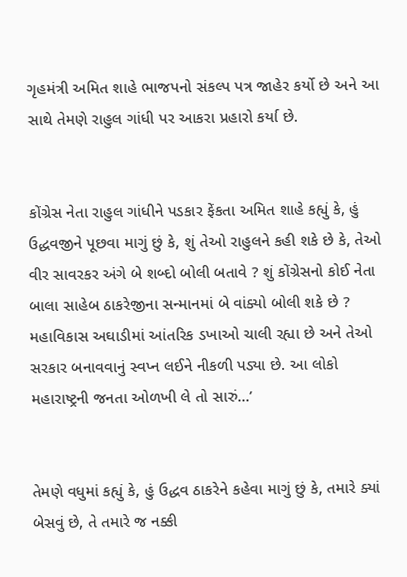ગૃહમંત્રી અમિત શાહે ભાજપનો સંકલ્પ પત્ર જાહેર કર્યો છે અને આ સાથે તેમણે રાહુલ ગાંધી પર આકરા પ્રહારો કર્યા છે.


કોંગ્રેસ નેતા રાહુલ ગાંધીને પડકાર ફેંકતા અમિત શાહે કહ્યું કે, હું ઉદ્ધવજીને પૂછવા માગું છું કે, શું તેઓ રાહુલને કહી શકે છે કે, તેઓ વીર સાવરકર અંગે બે શબ્દો બોલી બતાવે ? શું કોંગ્રેસનો કોઈ નેતા બાલા સાહેબ ઠાકરેજીના સન્માનમાં બે વાંક્યો બોલી શકે છે ? મહાવિકાસ અઘાડીમાં આંતરિક ડખાઓ ચાલી રહ્યા છે અને તેઓ સરકાર બનાવવાનું સ્વપ્ન લઈને નીકળી પડ્યા છે. આ લોકો મહારાષ્ટ્રની જનતા ઓળખી લે તો સારું...’


તેમણે વધુમાં કહ્યું કે, હું ઉદ્ધવ ઠાકરેને કહેવા માગું છું કે, તમારે ક્યાં બેસવું છે, તે તમારે જ નક્કી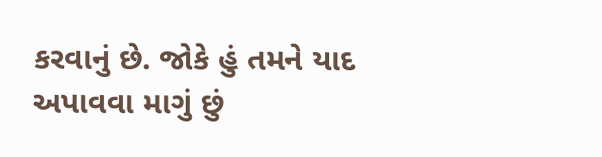કરવાનું છે. જોકે હું તમને યાદ અપાવવા માગું છું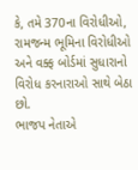કે, તમે 370ના વિરોધીઓ, રામજન્મ ભૂમિના વિરોધીઓ અને વક્ફ બોર્ડમાં સુધારાનો વિરોધ કરનારાઓ સાથે બેઠા છો.
ભાજપ નેતાએ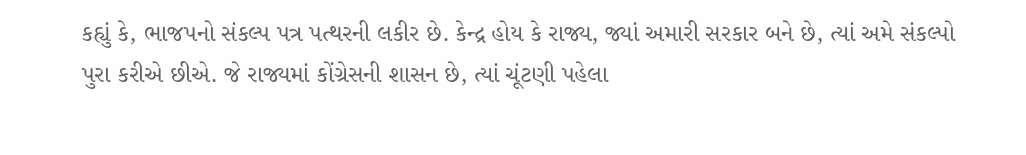કહ્યું કે, ભાજપનો સંકલ્પ પત્ર પત્થરની લકીર છે. કેન્દ્ર હોય કે રાજ્ય, જ્યાં અમારી સરકાર બને છે, ત્યાં અમે સંકલ્પો પુરા કરીએ છીએ. જે રાજ્યમાં કોંગ્રેસની શાસન છે, ત્યાં ચૂંટણી પહેલા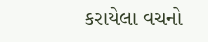કરાયેલા વચનો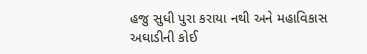હજુ સુધી પુરા કરાયા નથી અને મહાવિકાસ અઘાડીની કોઈ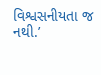વિશ્વસનીયતા જ નથી.’